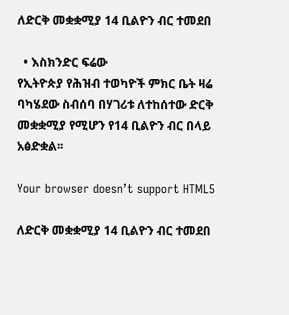ለድርቅ መቋቋሚያ 14 ቢልዮን ብር ተመደበ

  • እስክንድር ፍሬው
የኢትዮጵያ የሕዝብ ተወካዮች ምክር ቤት ዛሬ ባካሄደው ስብሰባ በሃገሪቱ ለተከሰተው ድርቅ መቋቋሚያ የሚሆን የ14 ቢልዮን ብር በላይ አፅድቋል፡፡

Your browser doesn’t support HTML5

ለድርቅ መቋቋሚያ 14 ቢልዮን ብር ተመደበ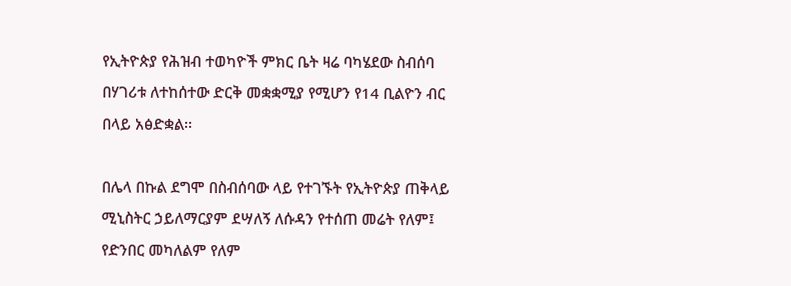የኢትዮጵያ የሕዝብ ተወካዮች ምክር ቤት ዛሬ ባካሄደው ስብሰባ በሃገሪቱ ለተከሰተው ድርቅ መቋቋሚያ የሚሆን የ14 ቢልዮን ብር በላይ አፅድቋል፡፡

በሌላ በኩል ደግሞ በስብሰባው ላይ የተገኙት የኢትዮጵያ ጠቅላይ ሚኒስትር ኃይለማርያም ደሣለኝ ለሱዳን የተሰጠ መሬት የለም፤ የድንበር መካለልም የለም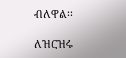ብለዋል፡፡

ለዝርዝሩ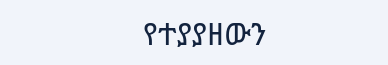የተያያዘውን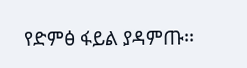የድምፅ ፋይል ያዳምጡ፡፡